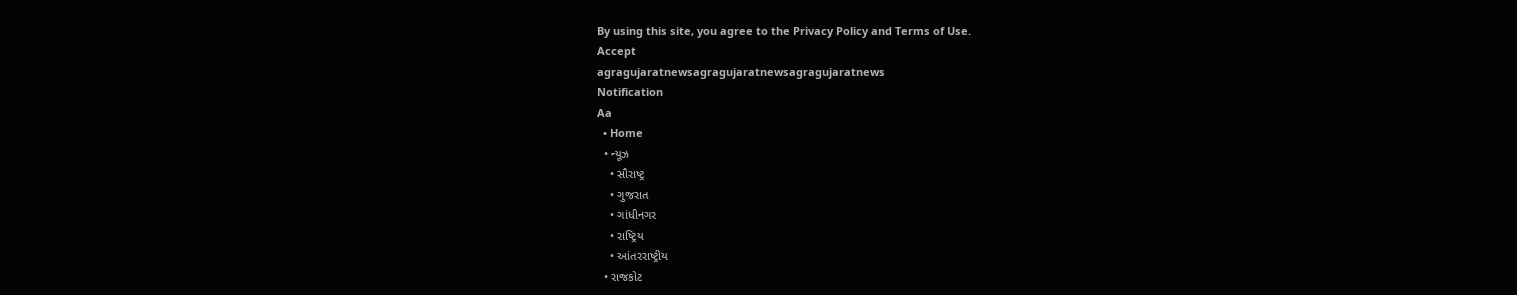By using this site, you agree to the Privacy Policy and Terms of Use.
Accept
agragujaratnewsagragujaratnewsagragujaratnews
Notification
Aa
  • Home
  • ન્યૂઝ
    • સૌરાષ્ટ્ર
    • ગુજરાત
    • ગાંધીનગર
    • રાષ્ટ્રિય
    • આંતરરાષ્ટ્રીય
  • રાજકોટ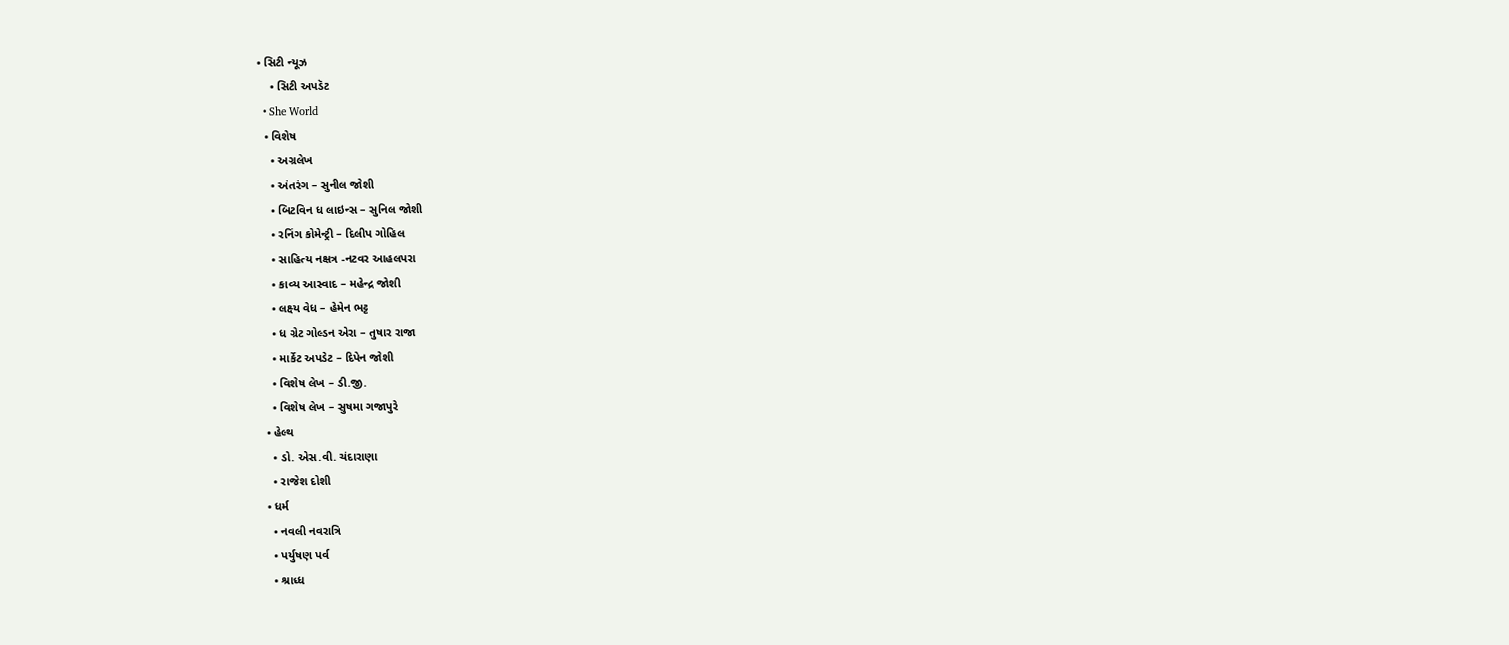• સિટી ન્યૂઝ
    • સિટી અપડૅટ
  • She World
  • વિશેષ
    • અગ્રલેખ
    • અંતરંગ – સુનીલ જોશી
    • બિટવિન ધ લાઇન્સ – સુનિલ જોશી
    • રનિંગ કોમેન્ટ્રી – દિલીપ ગોહિલ
    • સાહિત્ય નક્ષત્ર -નટવર આહલપરા
    • કાવ્ય આસ્વાદ – મહેન્દ્ર જોશી
    • લક્ષ્ય વેધ – હેમેન ભટ્ટ
    • ધ ગ્રેટ ગોલ્ડન એરા – તુષાર રાજા
    • માર્કેટ અપડેટ – દિપેન જોશી
    • વિશેષ લેખ – ડી.જી.
    • વિશેષ લેખ – સુષમા ગજાપુરે
  • હેલ્થ
    • ડો. એસ.વી. ચંદારાણા
    • રાજેશ દોશી
  • ધર્મ
    • નવલી નવરાત્રિ
    • પર્યુષણ પર્વ
    • શ્રાધ્ધ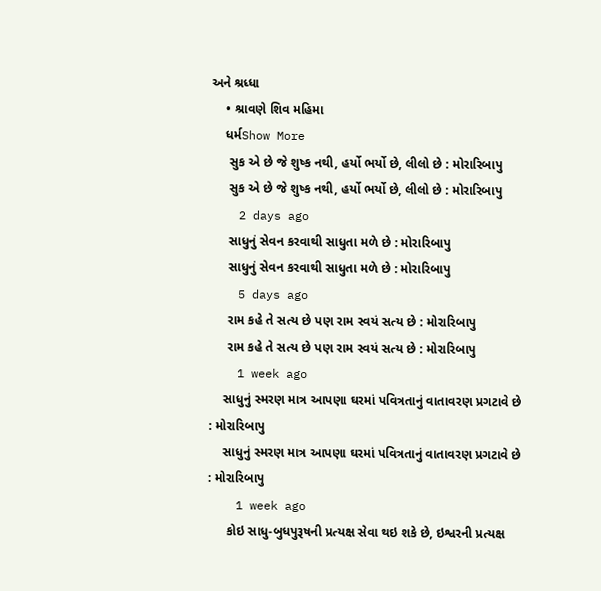અને શ્રધ્ધા
    • શ્રાવણે શિવ મહિમા
    ધર્મShow More
     સુક એ છે જે શુષ્ક નથી, હર્યો ભર્યો છે, લીલો છે : મોરારિબાપુ
     સુક એ છે જે શુષ્ક નથી, હર્યો ભર્યો છે, લીલો છે : મોરારિબાપુ
    2 days ago
     સાધુનું સેવન કરવાથી સાધુતા મળે છે : મોરારિબાપુ
     સાધુનું સેવન કરવાથી સાધુતા મળે છે : મોરારિબાપુ
    5 days ago
     રામ કહે તે સત્ય છે પણ રામ સ્વયં સત્ય છે : મોરારિબાપુ
     રામ કહે તે સત્ય છે પણ રામ સ્વયં સત્ય છે : મોરારિબાપુ
    1 week ago
    સાધુનું સ્મરણ માત્ર આપણા ઘરમાં પવિત્રતાનું વાતાવરણ પ્રગટાવે છે : મોરારિબાપુ
    સાધુનું સ્મરણ માત્ર આપણા ઘરમાં પવિત્રતાનું વાતાવરણ પ્રગટાવે છે : મોરારિબાપુ
    1 week ago
     કોઇ સાધુ-બુધપુરૂષની પ્રત્યક્ષ સેવા થઇ શકે છે, ઇશ્વરની પ્રત્યક્ષ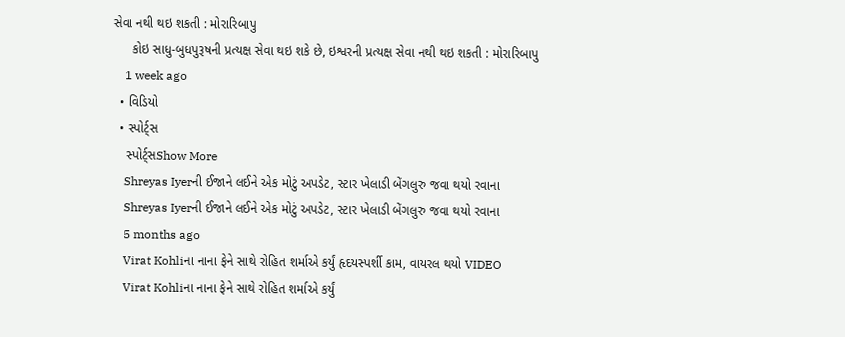સેવા નથી થઇ શકતી : મોરારિબાપુ
     કોઇ સાધુ-બુધપુરૂષની પ્રત્યક્ષ સેવા થઇ શકે છે, ઇશ્વરની પ્રત્યક્ષ સેવા નથી થઇ શકતી : મોરારિબાપુ
    1 week ago
  • વિડિયો
  • સ્પોર્ટ્સ
    સ્પોર્ટ્સShow More
    Shreyas Iyerની ઈજાને લઈને એક મોટું અપડેટ, સ્ટાર ખેલાડી બેંગલુરુ જવા થયો રવાના
    Shreyas Iyerની ઈજાને લઈને એક મોટું અપડેટ, સ્ટાર ખેલાડી બેંગલુરુ જવા થયો રવાના
    5 months ago
    Virat Kohliના નાના ફેને સાથે રોહિત શર્માએ કર્યું હૃદયસ્પર્શી કામ, વાયરલ થયો VIDEO
    Virat Kohliના નાના ફેને સાથે રોહિત શર્માએ કર્યું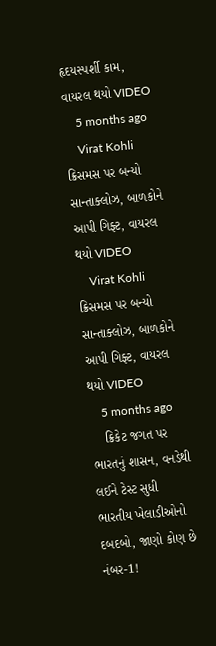હૃદયસ્પર્શી કામ, વાયરલ થયો VIDEO
    5 months ago
    Virat Kohli ક્રિસમસ પર બન્યો સાન્તાક્લોઝ, બાળકોને આપી ગિફ્ટ, વાયરલ થયો VIDEO
    Virat Kohli ક્રિસમસ પર બન્યો સાન્તાક્લોઝ, બાળકોને આપી ગિફ્ટ, વાયરલ થયો VIDEO
    5 months ago
    ક્રિકેટ જગત પર ભારતનું શાસન, વનડેથી લઈને ટેસ્ટ સુધી ભારતીય ખેલાડીઓનો દબદબો, જાણો કોણ છે નંબર-1!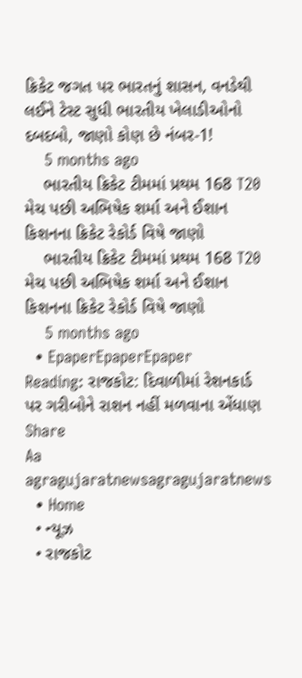ક્રિકેટ જગત પર ભારતનું શાસન, વનડેથી લઈને ટેસ્ટ સુધી ભારતીય ખેલાડીઓનો દબદબો, જાણો કોણ છે નંબર-1!
    5 months ago
    ભારતીય ક્રિકેટ ટીમમાં પ્રથમ 168 T20 મેચ પછી અભિષેક શર્મા અને ઈશાન કિશનના ક્રિકેટ રેકોર્ડ વિષે જાણો
    ભારતીય ક્રિકેટ ટીમમાં પ્રથમ 168 T20 મેચ પછી અભિષેક શર્મા અને ઈશાન કિશનના ક્રિકેટ રેકોર્ડ વિષે જાણો
    5 months ago
  • EpaperEpaperEpaper
Reading: રાજકોટ: દિવાળીમાં રેશનકાર્ડ પર ગરીબોને રાશન નહીં મળવાના એંધાણ
Share
Aa
agragujaratnewsagragujaratnews
  • Home
  • ન્યૂઝ
  • રાજકોટ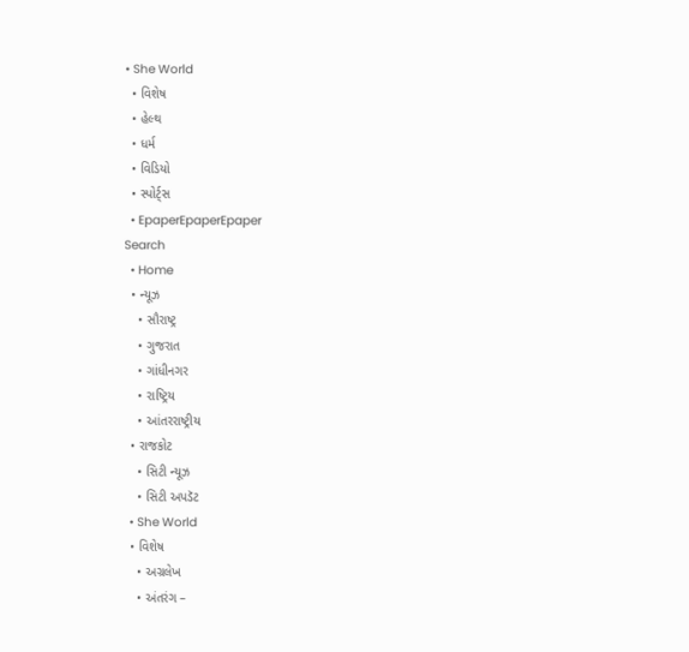• She World
  • વિશેષ
  • હેલ્થ
  • ધર્મ
  • વિડિયો
  • સ્પોર્ટ્સ
  • EpaperEpaperEpaper
Search
  • Home
  • ન્યૂઝ
    • સૌરાષ્ટ્ર
    • ગુજરાત
    • ગાંધીનગર
    • રાષ્ટ્રિય
    • આંતરરાષ્ટ્રીય
  • રાજકોટ
    • સિટી ન્યૂઝ
    • સિટી અપડૅટ
  • She World
  • વિશેષ
    • અગ્રલેખ
    • અંતરંગ –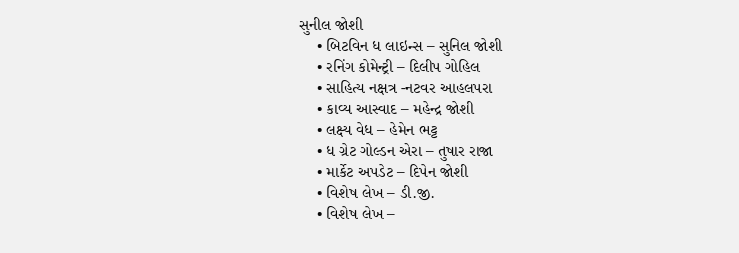સુનીલ જોશી
    • બિટવિન ધ લાઇન્સ – સુનિલ જોશી
    • રનિંગ કોમેન્ટ્રી – દિલીપ ગોહિલ
    • સાહિત્ય નક્ષત્ર -નટવર આહલપરા
    • કાવ્ય આસ્વાદ – મહેન્દ્ર જોશી
    • લક્ષ્ય વેધ – હેમેન ભટ્ટ
    • ધ ગ્રેટ ગોલ્ડન એરા – તુષાર રાજા
    • માર્કેટ અપડેટ – દિપેન જોશી
    • વિશેષ લેખ – ડી.જી.
    • વિશેષ લેખ –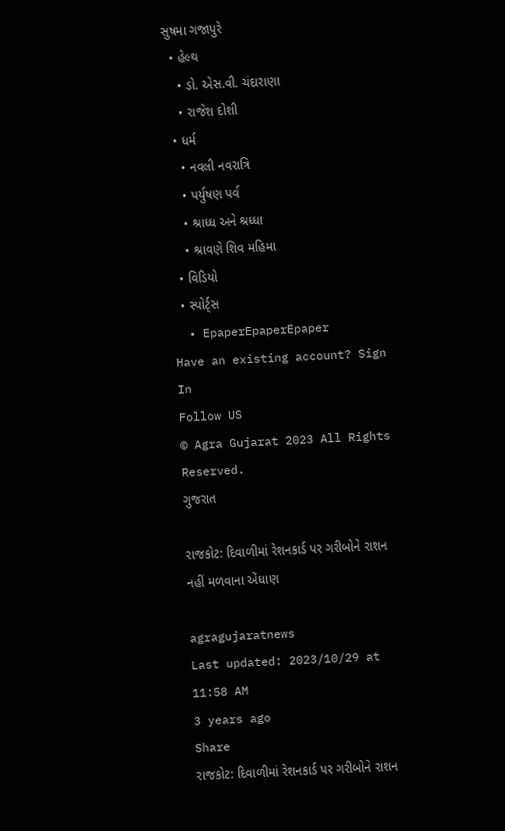સુષમા ગજાપુરે
  • હેલ્થ
    • ડો. એસ.વી. ચંદારાણા
    • રાજેશ દોશી
  • ધર્મ
    • નવલી નવરાત્રિ
    • પર્યુષણ પર્વ
    • શ્રાધ્ધ અને શ્રધ્ધા
    • શ્રાવણે શિવ મહિમા
  • વિડિયો
  • સ્પોર્ટ્સ
  • EpaperEpaperEpaper
Have an existing account? Sign In
Follow US
© Agra Gujarat 2023 All Rights Reserved.
ગુજરાત

રાજકોટ: દિવાળીમાં રેશનકાર્ડ પર ગરીબોને રાશન નહીં મળવાના એંધાણ

agragujaratnews
Last updated: 2023/10/29 at 11:58 AM
3 years ago
Share
રાજકોટ: દિવાળીમાં રેશનકાર્ડ પર ગરીબોને રાશન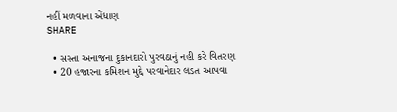નહીં મળવાના એંધાણ
SHARE

  • સસ્તા અનાજના દુકાનદારો પુરવઠાનું નહી કરે વિતરણ
  • 20 હજારના કમિશન મુદ્દે પરવાનેદાર લડત આપવા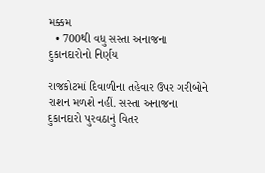મક્કમ
  • 700થી વધુ સસ્તા અનાજના દુકાનદારોનો નિર્ણય

રાજકોટમાં દિવાળીના તહેવાર ઉપર ગરીબોને રાશન મળશે નહીં. સસ્તા અનાજના દુકાનદારો પુરવઠાનું વિતર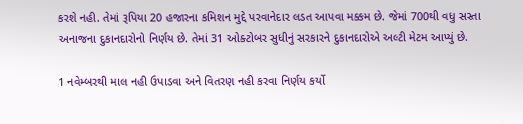કરશે નહી. તેમાં રૂપિયા 20 હજારના કમિશન મુદ્દે પરવાનેદાર લડત આપવા મક્કમ છે. જેમાં 700થી વધુ સસ્તા અનાજના દુકાનદારોનો નિર્ણય છે. તેમાં 31 ઓક્ટોબર સુધીનું સરકારને દુકાનદારોએ અલ્ટી મેટમ આપ્યું છે.

1 નવેમ્બરથી માલ નહી ઉપાડવા અને વિતરણ નહી કરવા નિર્ણય કર્યો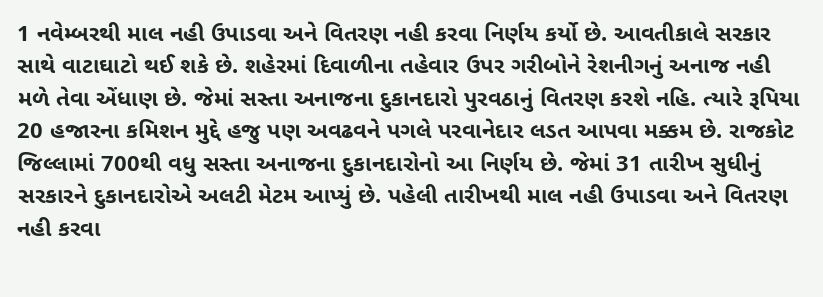1 નવેમ્બરથી માલ નહી ઉપાડવા અને વિતરણ નહી કરવા નિર્ણય કર્યો છે. આવતીકાલે સરકાર સાથે વાટાઘાટો થઈ શકે છે. શહેરમાં દિવાળીના તહેવાર ઉપર ગરીબોને રેશનીગનું અનાજ નહી મળે તેવા એંધાણ છે. જેમાં સસ્તા અનાજના દુકાનદારો પુરવઠાનું વિતરણ કરશે નહિ. ત્યારે રૂપિયા 20 હજારના કમિશન મુદ્દે હજુ પણ અવઢવને પગલે પરવાનેદાર લડત આપવા મક્કમ છે. રાજકોટ જિલ્લામાં 700થી વધુ સસ્તા અનાજના દુકાનદારોનો આ નિર્ણય છે. જેમાં 31 તારીખ સુધીનું સરકારને દુકાનદારોએ અલટી મેટમ આપ્યું છે. પહેલી તારીખથી માલ નહી ઉપાડવા અને વિતરણ નહી કરવા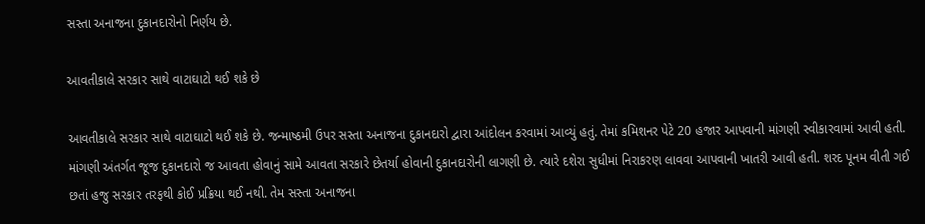સસ્તા અનાજના દુકાનદારોનો નિર્ણય છે.

આવતીકાલે સરકાર સાથે વાટાઘાટો થઈ શકે છે

આવતીકાલે સરકાર સાથે વાટાઘાટો થઈ શકે છે. જન્માષ્ઠમી ઉપર સસ્તા અનાજના દુકાનદારો દ્વારા આંદોલન કરવામાં આવ્યું હતું. તેમાં કમિશનર પેટે 20 હજાર આપવાની માંગણી સ્વીકારવામાં આવી હતી. માંગણી અંતર્ગત જૂજ દુકાનદારો જ આવતા હોવાનું સામે આવતા સરકારે છેતર્યા હોવાની દુકાનદારોની લાગણી છે. ત્યારે દશેરા સુધીમાં નિરાકરણ લાવવા આપવાની ખાતરી આવી હતી. શરદ પૂનમ વીતી ગઈ છતાં હજુ સરકાર તરફથી કોઈ પ્રક્રિયા થઈ નથી. તેમ સસ્તા અનાજના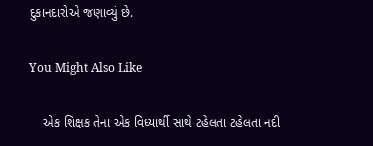દુકાનદારોએ જણાવ્યું છે.

You Might Also Like

    એક શિક્ષક તેના એક વિધ્યાર્થી સાથે ટહેલતા ટહેલતા નદી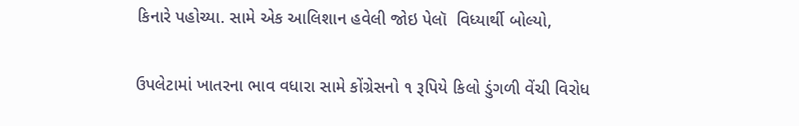કિનારે પહોચ્યા. સામે એક આલિશાન હવેલી જોઇ પેલૉ  વિધ્યાર્થી બોલ્યો,

ઉપલેટામાં ખાતરના ભાવ વધારા સામે કોંગ્રેસનો ૧ રૂપિયે કિલો ડુંગળી વેંચી વિરોધ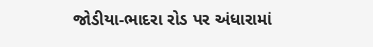જોડીયા-ભાદરા રોડ પર અંધારામાં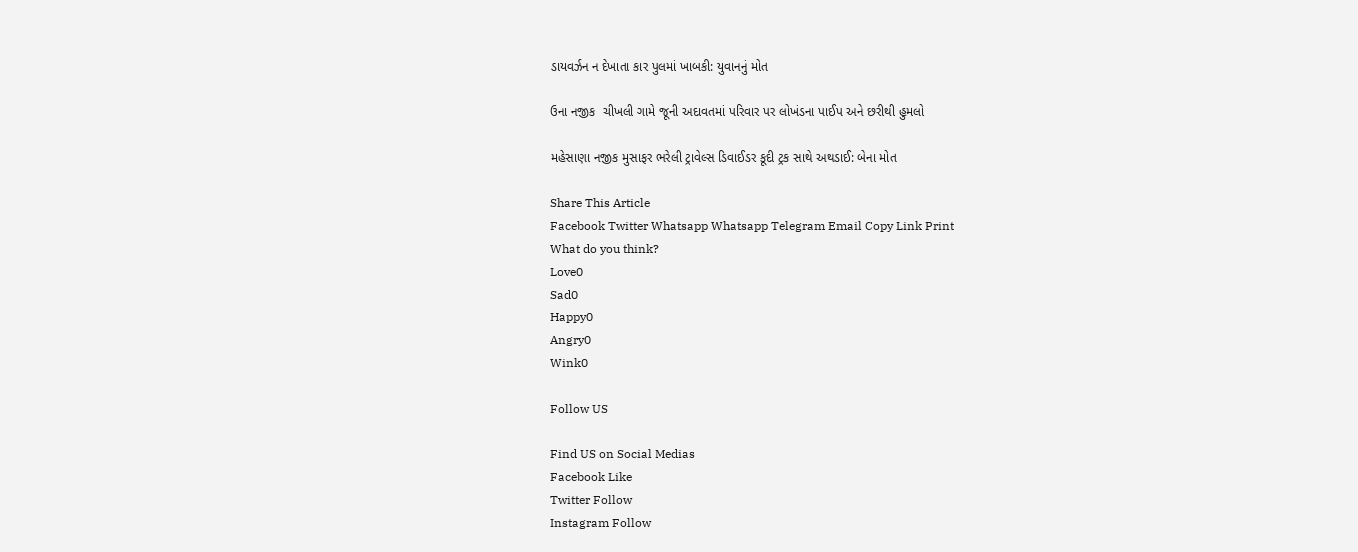ડાયવર્ઝન ન દેખાતા કાર પુલમાં ખાબકી: યુવાનનું મોત

ઉના નજીક  ચીખલી ગામે જૂની અદાવતમાં પરિવાર પર લોખંડના પાઈપ અને છરીથી હુમલો

મહેસાણા નજીક મુસાફર ભરેલી ટ્રાવેલ્સ ડિવાઈડર કૂદી ટ્રક સાથે અથડાઈ: બેના મોત

Share This Article
Facebook Twitter Whatsapp Whatsapp Telegram Email Copy Link Print
What do you think?
Love0
Sad0
Happy0
Angry0
Wink0

Follow US

Find US on Social Medias
Facebook Like
Twitter Follow
Instagram Follow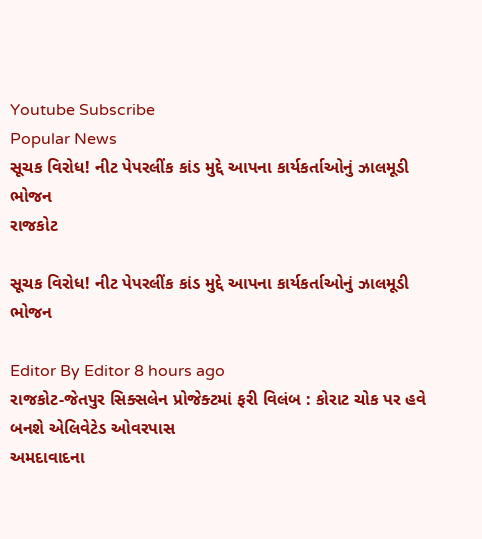Youtube Subscribe
Popular News
સૂચક વિરોધ! નીટ પેપરલીંક કાંડ મુદ્દે આપના કાર્યકર્તાઓનું ઝાલમૂડી ભોજન
રાજકોટ

સૂચક વિરોધ! નીટ પેપરલીંક કાંડ મુદ્દે આપના કાર્યકર્તાઓનું ઝાલમૂડી ભોજન

Editor By Editor 8 hours ago
રાજકોટ-જેતપુર સિક્સલેન પ્રોજેક્ટમાં ફરી વિલંબ : કોરાટ ચોક પર હવે બનશે એલિવેટેડ ઓવરપાસ
અમદાવાદના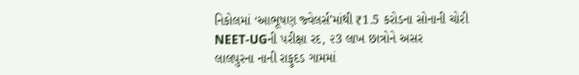નિકોલમાં ‘આભૂષણ જ્વેલર્સ’માંથી ₹1.5 કરોડના સોનાની ચોરી
NEET-UGની પરીક્ષા રદ, ૨3 લાખ છાત્રોને અસર
લાલપુરના નાની રાફુદડ ગામમાં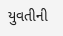યુવતીની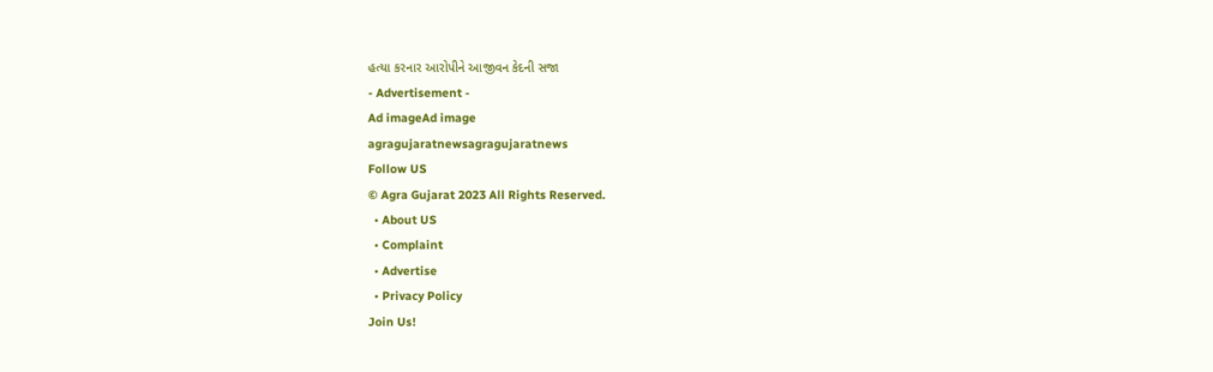હત્યા કરનાર આરોપીને આજીવન કેદની સજા
- Advertisement -
Ad imageAd image
agragujaratnewsagragujaratnews
Follow US
© Agra Gujarat 2023 All Rights Reserved.
  • About US
  • Complaint
  • Advertise
  • Privacy Policy
Join Us!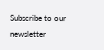Subscribe to our newsletter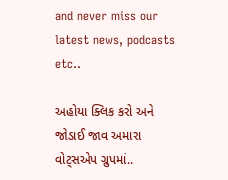and never miss our latest news, podcasts etc..

અહોયા ક્લિક કરો અને જોડાઈ જાવ અમારા વોટ્સએપ ગ્રુપમાં..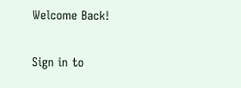Welcome Back!

Sign in to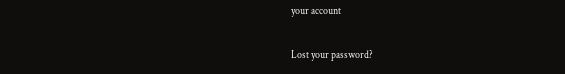your account

Lost your password?